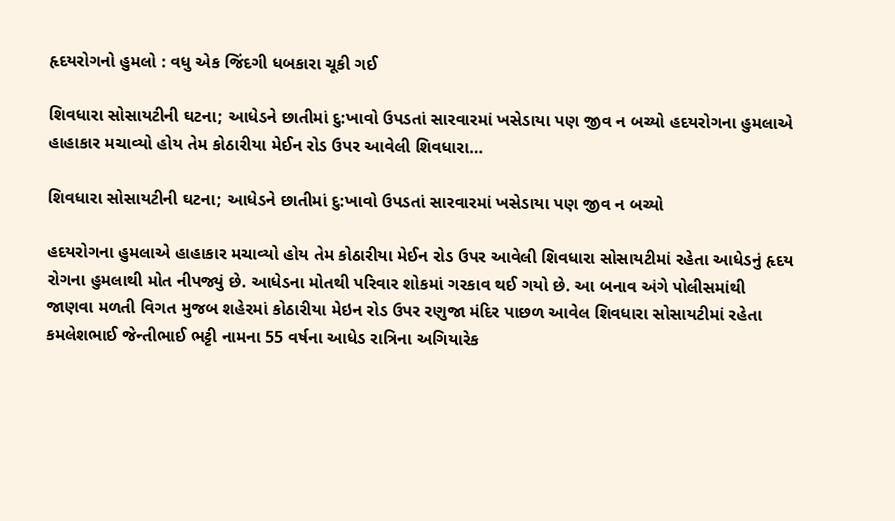હૃદયરોગનો હુમલો : વધુ એક જિંદગી ધબકારા ચૂકી ગઈ

શિવધારા સોસાયટીની ઘટના; આધેડને છાતીમાં દુ:ખાવો ઉપડતાં સારવારમાં ખસેડાયા પણ જીવ ન બચ્યો હદયરોગના હુમલાએ હાહાકાર મચાવ્યો હોય તેમ કોઠારીયા મેઈન રોડ ઉપર આવેલી શિવધારા…

શિવધારા સોસાયટીની ઘટના; આધેડને છાતીમાં દુ:ખાવો ઉપડતાં સારવારમાં ખસેડાયા પણ જીવ ન બચ્યો

હદયરોગના હુમલાએ હાહાકાર મચાવ્યો હોય તેમ કોઠારીયા મેઈન રોડ ઉપર આવેલી શિવધારા સોસાયટીમાં રહેતા આધેડનું હૃદય રોગના હુમલાથી મોત નીપજ્યું છે. આધેડના મોતથી પરિવાર શોકમાં ગરકાવ થઈ ગયો છે. આ બનાવ અંગે પોલીસમાંથી જાણવા મળતી વિગત મુજબ શહેરમાં કોઠારીયા મેઇન રોડ ઉપર રણુજા મંદિર પાછળ આવેલ શિવધારા સોસાયટીમાં રહેતા કમલેશભાઈ જેન્તીભાઈ ભટ્ટી નામના 55 વર્ષના આધેડ રાત્રિના અગિયારેક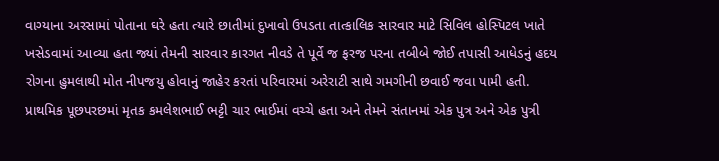વાગ્યાના અરસામાં પોતાના ઘરે હતા ત્યારે છાતીમાં દુખાવો ઉપડતા તાત્કાલિક સારવાર માટે સિવિલ હોસ્પિટલ ખાતે ખસેડવામાં આવ્યા હતા જ્યાં તેમની સારવાર કારગત નીવડે તે પૂર્વે જ ફરજ પરના તબીબે જોઈ તપાસી આધેડનું હદય રોગના હુમલાથી મોત નીપજયુ હોવાનું જાહેર કરતાં પરિવારમાં અરેરાટી સાથે ગમગીની છવાઈ જવા પામી હતી. પ્રાથમિક પૂછપરછમાં મૃતક કમલેશભાઈ ભટ્ટી ચાર ભાઈમાં વચ્ચે હતા અને તેમને સંતાનમાં એક પુત્ર અને એક પુત્રી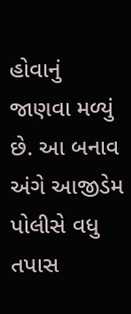હોવાનું જાણવા મળ્યું છે. આ બનાવ અંગે આજીડેમ પોલીસે વધુ તપાસ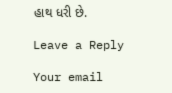હાથ ધરી છે.

Leave a Reply

Your email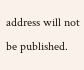address will not be published.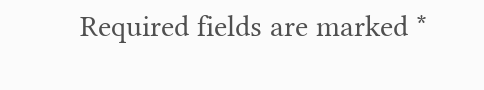Required fields are marked *